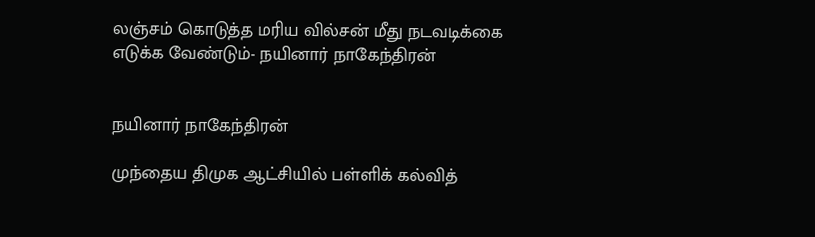லஞ்சம் கொடுத்த மரிய வில்சன் மீது நடவடிக்கை எடுக்க வேண்டும்- நயினார் நாகேந்திரன்


நயினார் நாகேந்திரன்

முந்தைய திமுக ஆட்சியில் பள்ளிக் கல்வித்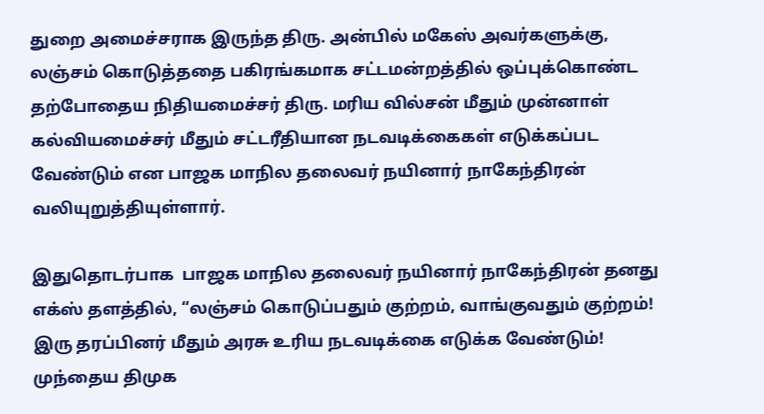துறை அமைச்சராக இருந்த திரு. அன்பில் மகேஸ் அவர்களுக்கு, லஞ்சம் கொடுத்ததை பகிரங்கமாக சட்டமன்றத்தில் ஒப்புக்கொண்ட தற்போதைய நிதியமைச்சர் திரு. மரிய வில்சன் மீதும் முன்னாள் கல்வியமைச்சர் மீதும் சட்டரீதியான நடவடிக்கைகள் எடுக்கப்பட வேண்டும் என பாஜக மாநில தலைவர் நயினார் நாகேந்திரன் வலியுறுத்தியுள்ளார்.

இதுதொடர்பாக  பாஜக மாநில தலைவர் நயினார் நாகேந்திரன் தனது எக்ஸ் தளத்தில், “லஞ்சம் கொடுப்பதும் குற்றம், வாங்குவதும் குற்றம்! இரு தரப்பினர் மீதும் அரசு உரிய நடவடிக்கை எடுக்க வேண்டும்!  முந்தைய திமுக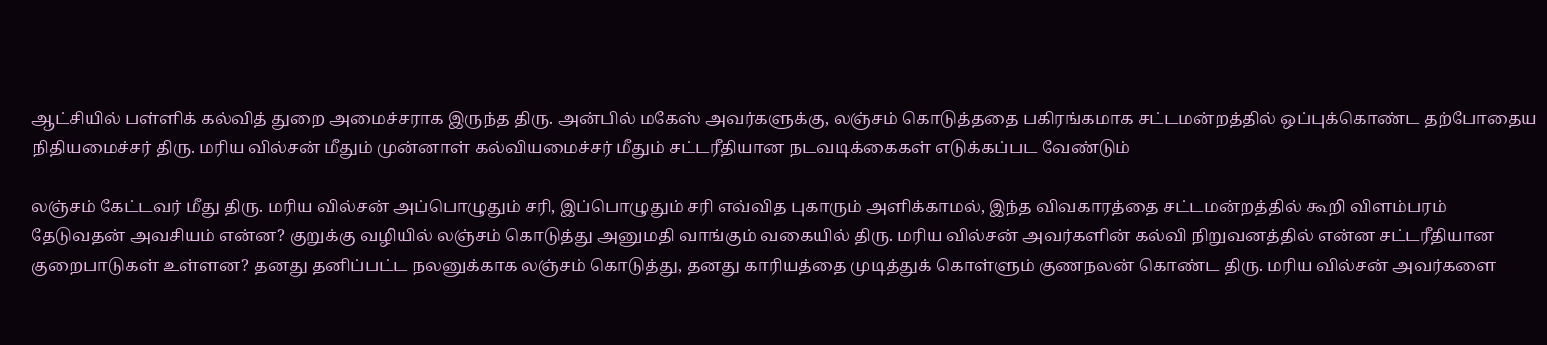ஆட்சியில் பள்ளிக் கல்வித் துறை அமைச்சராக இருந்த திரு. அன்பில் மகேஸ் அவர்களுக்கு, லஞ்சம் கொடுத்ததை பகிரங்கமாக சட்டமன்றத்தில் ஒப்புக்கொண்ட தற்போதைய நிதியமைச்சர் திரு. மரிய வில்சன் மீதும் முன்னாள் கல்வியமைச்சர் மீதும் சட்டரீதியான நடவடிக்கைகள் எடுக்கப்பட வேண்டும்

லஞ்சம் கேட்டவர் மீது திரு. மரிய வில்சன் அப்பொழுதும் சரி, இப்பொழுதும் சரி எவ்வித புகாரும் அளிக்காமல், இந்த விவகாரத்தை சட்டமன்றத்தில் கூறி விளம்பரம் தேடுவதன் அவசியம் என்ன? குறுக்கு வழியில் லஞ்சம் கொடுத்து அனுமதி வாங்கும் வகையில் திரு. மரிய வில்சன் அவர்களின் கல்வி நிறுவனத்தில் என்ன சட்டரீதியான குறைபாடுகள் உள்ளன? தனது தனிப்பட்ட நலனுக்காக லஞ்சம் கொடுத்து, தனது காரியத்தை முடித்துக் கொள்ளும் குணநலன் கொண்ட திரு. மரிய வில்சன் அவர்களை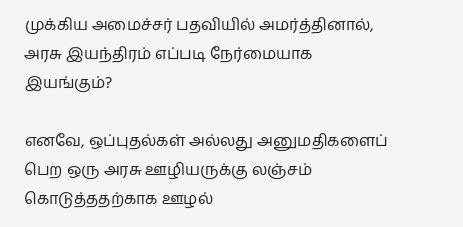முக்கிய அமைச்சர் பதவியில் அமர்த்தினால், அரசு இயந்திரம் எப்படி நேர்மையாக இயங்கும்?

எனவே, ஒப்புதல்கள் அல்லது அனுமதிகளைப் பெற ஒரு அரசு ஊழியருக்கு லஞ்சம் கொடுத்ததற்காக ஊழல்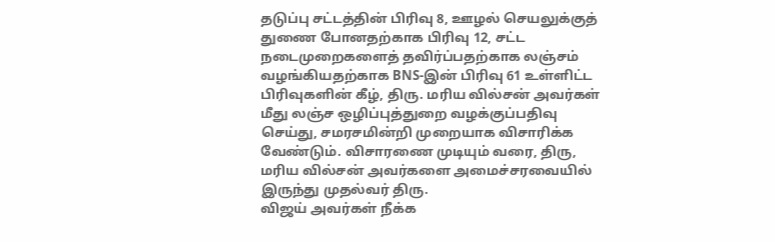தடுப்பு சட்டத்தின் பிரிவு 8, ஊழல் செயலுக்குத் துணை போனதற்காக பிரிவு 12, சட்ட நடைமுறைகளைத் தவிர்ப்பதற்காக லஞ்சம் வழங்கியதற்காக BNS-இன் பிரிவு 61 உள்ளிட்ட பிரிவுகளின் கீழ், திரு. மரிய வில்சன் அவர்கள் மீது லஞ்ச ஒழிப்புத்துறை வழக்குப்பதிவு செய்து, சமரசமின்றி முறையாக விசாரிக்க வேண்டும். விசாரணை முடியும் வரை, திரு, மரிய வில்சன் அவர்களை அமைச்சரவையில் இருந்து முதல்வர் திரு.
விஜய் அவர்கள் நீக்க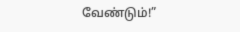வேண்டும்!”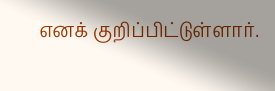எனக் குறிப்பிட்டுள்ளார்.